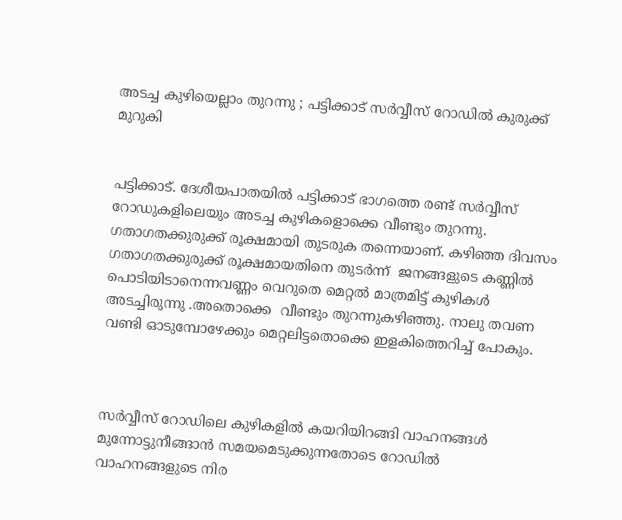അടച്ച കുഴിയെല്ലാം തുറന്നു ; പട്ടിക്കാട് സർവ്വീസ് റോഡിൽ കുരുക്ക് മുറുകി


പട്ടിക്കാട്. ദേശീയപാതയിൽ പട്ടിക്കാട് ഭാഗത്തെ രണ്ട് സർവ്വീസ് റോഡുകളിലെയും അടച്ച കുഴികളൊക്കെ വീണ്ടും തുറന്നു. ഗതാഗതക്കുരുക്ക് രൂക്ഷമായി തുടരുക തന്നെയാണ്. കഴിഞ്ഞ ദിവസം ഗതാഗതക്കുരുക്ക് രൂക്ഷമായതിനെ തുടർന്ന്  ജനങ്ങളുടെ കണ്ണിൽ പൊടിയിടാനെന്നവണ്ണം വെറുതെ മെറ്റൽ മാത്രമിട്ട് കുഴികൾ അടച്ചിരുന്നു .അതൊക്കെ  വീണ്ടും തുറന്നുകഴിഞ്ഞു. നാലു തവണ വണ്ടി ഓടുമ്പോഴേക്കും മെറ്റലിട്ടതൊക്കെ ഇളകിത്തെറിച്ച് പോകും.



സർവ്വീസ് റോഡിലെ കുഴികളിൽ കയറിയിറങ്ങി വാഹനങ്ങൾ മുന്നോട്ടുനീങ്ങാൻ സമയമെടുക്കുന്നതോടെ റോഡിൽ വാഹനങ്ങളുടെ നിര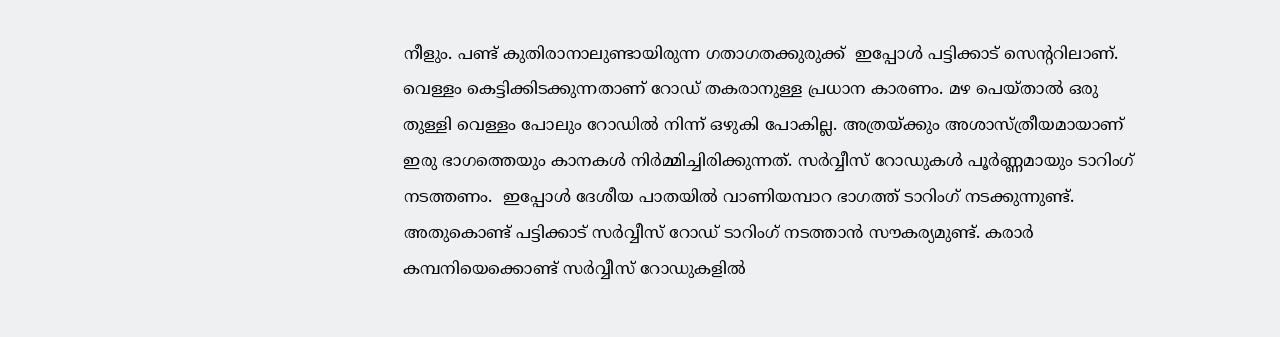നീളും. പണ്ട് കുതിരാനാലുണ്ടായിരുന്ന ഗതാഗതക്കുരുക്ക്  ഇപ്പോൾ പട്ടിക്കാട് സെന്ററിലാണ്. വെള്ളം കെട്ടിക്കിടക്കുന്നതാണ് റോഡ് തകരാനുള്ള പ്രധാന കാരണം. മഴ പെയ്താൽ ഒരു തുള്ളി വെള്ളം പോലും റോഡിൽ നിന്ന് ഒഴുകി പോകില്ല. അത്രയ്ക്കും അശാസ്ത്രീയമായാണ് ഇരു ഭാഗത്തെയും കാനകൾ നിർമ്മിച്ചിരിക്കുന്നത്. സർവ്വീസ് റോഡുകൾ പൂർണ്ണമായും ടാറിംഗ് നടത്തണം.  ഇപ്പോൾ ദേശീയ പാതയിൽ വാണിയമ്പാറ ഭാഗത്ത് ടാറിംഗ് നടക്കുന്നുണ്ട്. അതുകൊണ്ട് പട്ടിക്കാട് സർവ്വീസ് റോഡ് ടാറിംഗ് നടത്താൻ സൗകര്യമുണ്ട്. കരാർ കമ്പനിയെക്കൊണ്ട് സർവ്വീസ് റോഡുകളിൽ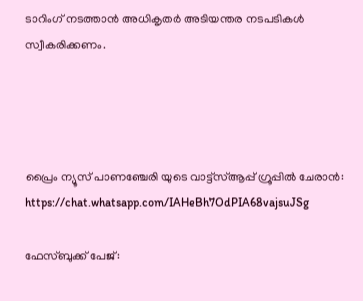ടാറിംഗ് നടത്താൻ അധികൃതർ അടിയന്തര നടപടികൾ സ്വീകരിക്കണം.




പ്രൈം ന്യൂസ് പാണഞ്ചേരി യുടെ വാട്ട്‌സ്ആപ്പ് ഗ്രൂപ്പിൽ ചേരാൻ: https://chat.whatsapp.com/IAHeBh7OdPIA68vajsuJSg

ഫേസ്ബുക്ക് പേജ്: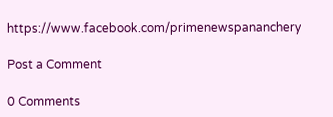https://www.facebook.com/primenewspananchery

Post a Comment

0 Comments